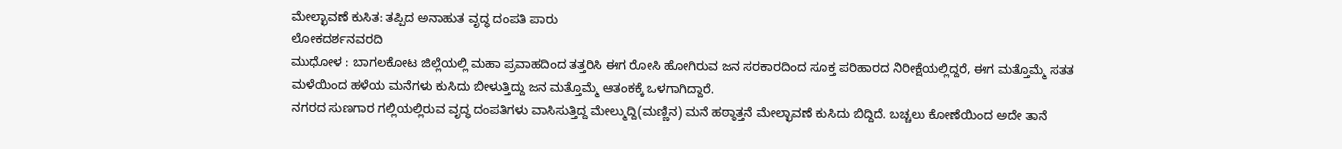ಮೇಲ್ಛಾವಣೆ ಕುಸಿತ: ತಪ್ಪಿದ ಅನಾಹುತ ವೃದ್ಧ ದಂಪತಿ ಪಾರು
ಲೋಕದರ್ಶನವರದಿ
ಮುಧೋಳ : ಬಾಗಲಕೋಟ ಜಿಲ್ಲೆಯಲ್ಲಿ ಮಹಾ ಪ್ರವಾಹದಿಂದ ತತ್ತರಿಸಿ ಈಗ ರೋಸಿ ಹೋಗಿರುವ ಜನ ಸರಕಾರದಿಂದ ಸೂಕ್ತ ಪರಿಹಾರದ ನಿರೀಕ್ಷೆಯಲ್ಲಿದ್ದರೆ, ಈಗ ಮತ್ತೊಮ್ಮೆ ಸತತ ಮಳೆಯಿಂದ ಹಳೆಯ ಮನೆಗಳು ಕುಸಿದು ಬೀಳುತ್ತಿದ್ದು ಜನ ಮತ್ತೊಮ್ಮೆ ಆತಂಕಕ್ಕೆ ಒಳಗಾಗಿದ್ದಾರೆ.
ನಗರದ ಸುಣಗಾರ ಗಲ್ಲಿಯಲ್ಲಿರುವ ವೃದ್ಧ ದಂಪತಿಗಳು ವಾಸಿಸುತ್ತಿದ್ದ ಮೇಲ್ಮುದ್ದಿ(ಮಣ್ಣಿನ) ಮನೆ ಹಠ್ಠಾತ್ತನೆ ಮೇಲ್ಛಾವಣೆ ಕುಸಿದು ಬಿದ್ದಿದೆ. ಬಚ್ಚಲು ಕೋಣೆಯಿಂದ ಅದೇ ತಾನೆ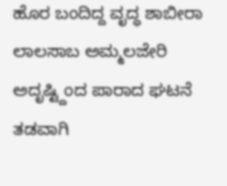ಹೊರ ಬಂದಿದ್ದ ವೃದ್ಧ ಶಾಬೀರಾ ಲಾಲಸಾಬ ಅಮ್ಮಲಜೇರಿ ಅದೃಷ್ಟ್ದಿಂದ ಪಾರಾದ ಘಟನೆ ತಡವಾಗಿ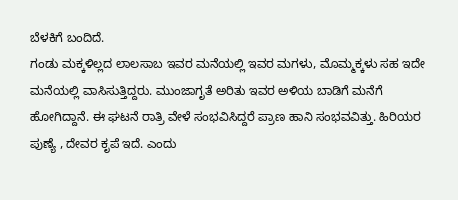ಬೆಳಕಿಗೆ ಬಂದಿದೆ.
ಗಂಡು ಮಕ್ಕಳಿಲ್ಲದ ಲಾಲಸಾಬ ಇವರ ಮನೆಯಲ್ಲಿ ಇವರ ಮಗಳು, ಮೊಮ್ಮಕ್ಕಳು ಸಹ ಇದೇ ಮನೆಯಲ್ಲಿ ವಾಸಿಸುತ್ತಿದ್ದರು. ಮುಂಜಾಗೃತೆ ಅರಿತು ಇವರ ಅಳಿಯ ಬಾಡಿಗೆ ಮನೆಗೆ ಹೋಗಿದ್ದಾನೆ. ಈ ಘಟನೆ ರಾತ್ರಿ ವೇಳೆ ಸಂಭವಿಸಿದ್ದರೆ ಪ್ರಾಣ ಹಾನಿ ಸಂಭವವಿತ್ತು. ಹಿರಿಯರ ಪುಣ್ಯೆ , ದೇವರ ಕೃಪೆ ಇದೆ. ಎಂದು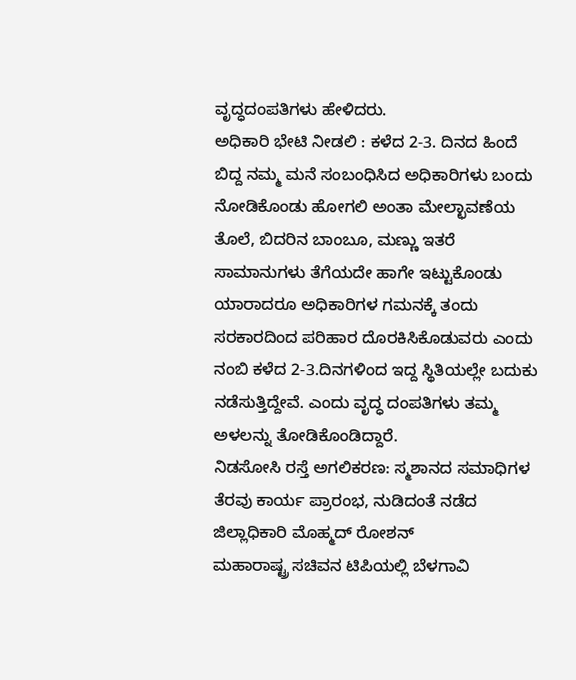ವೃದ್ಧದಂಪತಿಗಳು ಹೇಳಿದರು.
ಅಧಿಕಾರಿ ಭೇಟಿ ನೀಡಲಿ : ಕಳೆದ 2-3. ದಿನದ ಹಿಂದೆ ಬಿದ್ದ ನಮ್ಮ ಮನೆ ಸಂಬಂಧಿಸಿದ ಅಧಿಕಾರಿಗಳು ಬಂದು ನೋಡಿಕೊಂಡು ಹೋಗಲಿ ಅಂತಾ ಮೇಲ್ಛಾವಣೆಯ ತೊಲೆ, ಬಿದರಿನ ಬಾಂಬೂ, ಮಣ್ಣು ಇತರೆ ಸಾಮಾನುಗಳು ತೆಗೆಯದೇ ಹಾಗೇ ಇಟ್ಟುಕೊಂಡು ಯಾರಾದರೂ ಅಧಿಕಾರಿಗಳ ಗಮನಕ್ಕೆ ತಂದು ಸರಕಾರದಿಂದ ಪರಿಹಾರ ದೊರಕಿಸಿಕೊಡುವರು ಎಂದು ನಂಬಿ ಕಳೆದ 2-3.ದಿನಗಳಿಂದ ಇದ್ದ ಸ್ಥಿತಿಯಲ್ಲೇ ಬದುಕು ನಡೆಸುತ್ತಿದ್ದೇವೆ. ಎಂದು ವೃದ್ಧ ದಂಪತಿಗಳು ತಮ್ಮ ಅಳಲನ್ನು ತೋಡಿಕೊಂಡಿದ್ದಾರೆ.
ನಿಡಸೋಸಿ ರಸ್ತೆ ಅಗಲಿಕರಣ: ಸ್ಮಶಾನದ ಸಮಾಧಿಗಳ ತೆರವು ಕಾರ್ಯ ಪ್ರಾರಂಭ, ನುಡಿದಂತೆ ನಡೆದ ಜಿಲ್ಲಾಧಿಕಾರಿ ಮೊಹ್ಮದ್ ರೋಶನ್
ಮಹಾರಾಷ್ಟ್ರ ಸಚಿವನ ಟಿಪಿಯಲ್ಲಿ ಬೆಳಗಾವಿ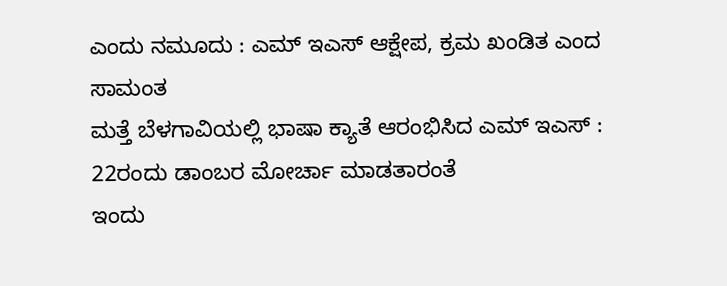ಎಂದು ನಮೂದು : ಎಮ್ ಇಎಸ್ ಆಕ್ಷೇಪ, ಕ್ರಮ ಖಂಡಿತ ಎಂದ ಸಾಮಂತ
ಮತ್ತೆ ಬೆಳಗಾವಿಯಲ್ಲಿ ಭಾಷಾ ಕ್ಯಾತೆ ಆರಂಭಿಸಿದ ಎಮ್ ಇಎಸ್ : 22ರಂದು ಡಾಂಬರ ಮೋರ್ಚಾ ಮಾಡತಾರಂತೆ
ಇಂದು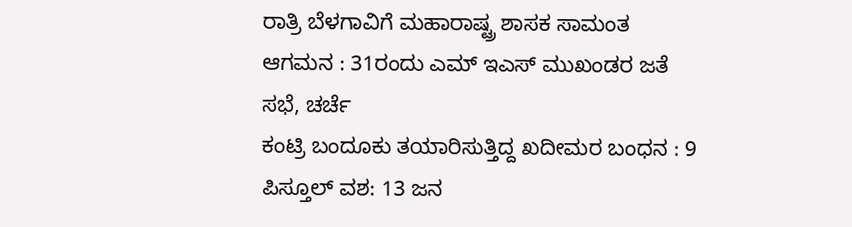ರಾತ್ರಿ ಬೆಳಗಾವಿಗೆ ಮಹಾರಾಷ್ಟ್ರ ಶಾಸಕ ಸಾಮಂತ ಆಗಮನ : 31ರಂದು ಎಮ್ ಇಎಸ್ ಮುಖಂಡರ ಜತೆ ಸಭೆ, ಚರ್ಚೆ
ಕಂಟ್ರಿ ಬಂದೂಕು ತಯಾರಿಸುತ್ತಿದ್ದ ಖದೀಮರ ಬಂಧನ : 9 ಪಿಸ್ತೂಲ್ ವಶ: 13 ಜನ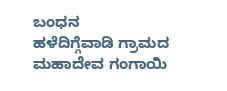ಬಂಧನ
ಹಳೆದಿಗ್ಗೆವಾಡಿ ಗ್ರಾಮದ ಮಹಾದೇವ ಗಂಗಾಯಿ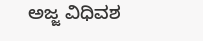ಅಜ್ಜ ವಿಧಿವಶ